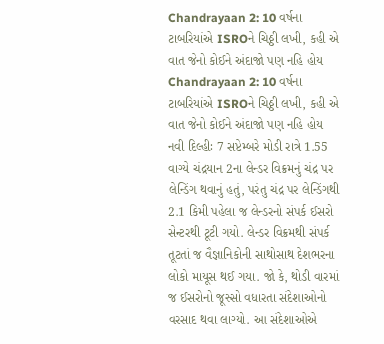Chandrayaan 2: 10 વર્ષના ટાબરિયાંએ ISROને ચિઠ્ઠી લખી, કહી એ વાત જેનો કોઈને અંદાજો પણ નહિ હોય
Chandrayaan 2: 10 વર્ષના ટાબરિયાંએ ISROને ચિઠ્ઠી લખી, કહી એ વાત જેનો કોઈને અંદાજો પણ નહિ હોય
નવી દિલ્હીઃ 7 સપ્ટેમ્બરે મોડી રાત્રે 1.55 વાગ્યે ચંદ્રયાન 2ના લેન્ડર વિક્રમનું ચંદ્ર પર લેન્ડિંગ થવાનું હતું, પરંતુ ચંદ્ર પર લેન્ડિંગથી 2.1 કિમી પહેલા જ લેન્ડરનો સંપર્ક ઈસરો સેન્ટરથી ટૂટી ગયો. લેન્ડર વિક્રમથી સંપર્ક તૂટતાં જ વૈજ્ઞાનિકોની સાથોસાથ દેશભરના લોકો માયૂસ થઈ ગયા. જો કે, થોડી વારમાં જ ઈસરોનો જૂસ્સો વધારતા સંદેશાઓનો વરસાદ થવા લાગ્યો. આ સંદેશાઓએ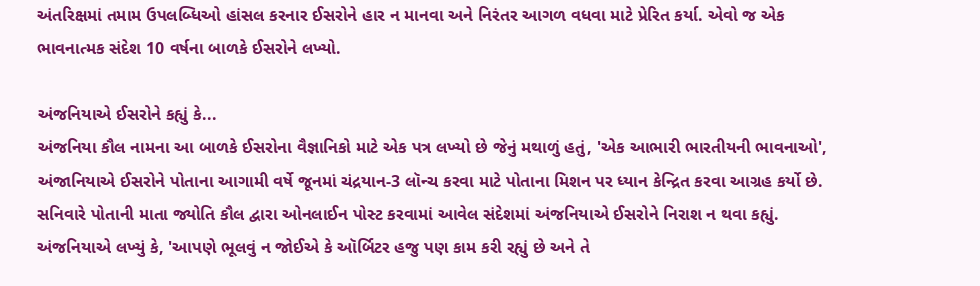અંતરિક્ષમાં તમામ ઉપલબ્ધિઓ હાંસલ કરનાર ઈસરોને હાર ન માનવા અને નિરંતર આગળ વધવા માટે પ્રેરિત કર્યા. એવો જ એક ભાવનાત્મક સંદેશ 10 વર્ષના બાળકે ઈસરોને લખ્યો.

અંજનિયાએ ઈસરોને કહ્યું કે...
અંજનિયા કૌલ નામના આ બાળકે ઈસરોના વૈજ્ઞાનિકો માટે એક પત્ર લખ્યો છે જેનું મથાળું હતું, 'એક આભારી ભારતીયની ભાવનાઓ', અંજાનિયાએ ઈસરોને પોતાના આગામી વર્ષે જૂનમાં ચંદ્રયાન-3 લૉન્ચ કરવા માટે પોતાના મિશન પર ધ્યાન કેન્દ્રિત કરવા આગ્રહ કર્યો છે. સનિવારે પોતાની માતા જ્યોતિ કૌલ દ્વારા ઓનલાઈન પોસ્ટ કરવામાં આવેલ સંદેશમાં અંજનિયાએ ઈસરોને નિરાશ ન થવા કહ્યું. અંજનિયાએ લખ્યું કે, 'આપણે ભૂલવું ન જોઈએ કે ઑર્બિટર હજુ પણ કામ કરી રહ્યું છે અને તે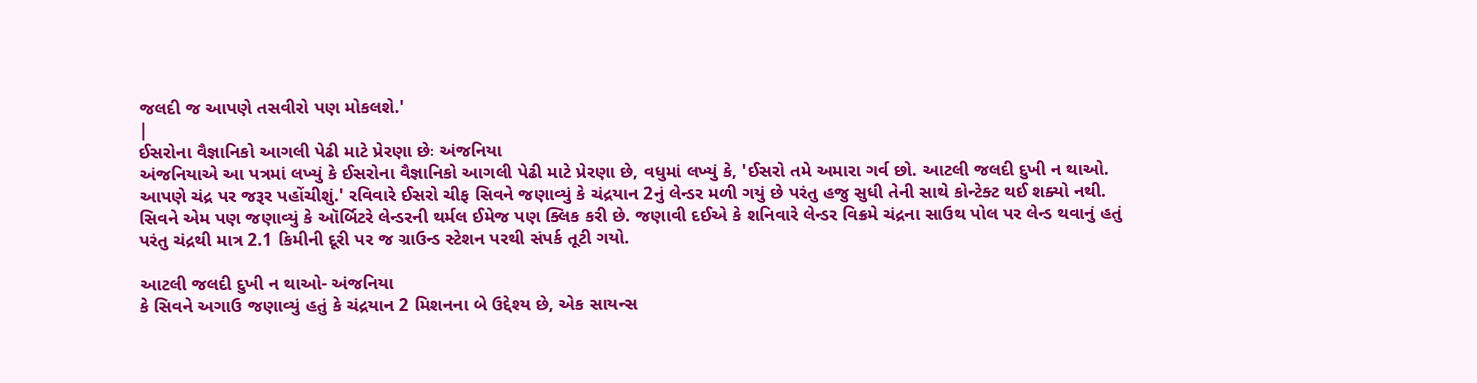જલદી જ આપણે તસવીરો પણ મોકલશે.'
|
ઈસરોના વૈજ્ઞાનિકો આગલી પેઢી માટે પ્રેરણા છેઃ અંજનિયા
અંજનિયાએ આ પત્રમાં લખ્યું કે ઈસરોના વૈજ્ઞાનિકો આગલી પેઢી માટે પ્રેરણા છે, વધુમાં લખ્યું કે, 'ઈસરો તમે અમારા ગર્વ છો. આટલી જલદી દુખી ન થાઓ. આપણે ચંદ્ર પર જરૂર પહોંચીશું.' રવિવારે ઈસરો ચીફ સિવને જણાવ્યું કે ચંદ્રયાન 2નું લેન્ડર મળી ગયું છે પરંતુ હજુ સુધી તેની સાથે કોન્ટેક્ટ થઈ શક્યો નથી. સિવને એમ પણ જણાવ્યું કે ઑર્બિટરે લેન્ડરની થર્મલ ઈમેજ પણ ક્લિક કરી છે. જણાવી દઈએ કે શનિવારે લેન્ડર વિક્રમે ચંદ્રના સાઉથ પોલ પર લેન્ડ થવાનું હતું પરંતુ ચંદ્રથી માત્ર 2.1 કિમીની દૂરી પર જ ગ્રાઉન્ડ સ્ટેશન પરથી સંપર્ક તૂટી ગયો.

આટલી જલદી દુખી ન થાઓ- અંજનિયા
કે સિવને અગાઉ જણાવ્યું હતું કે ચંદ્રયાન 2 મિશનના બે ઉદ્દેશ્ય છે, એક સાયન્સ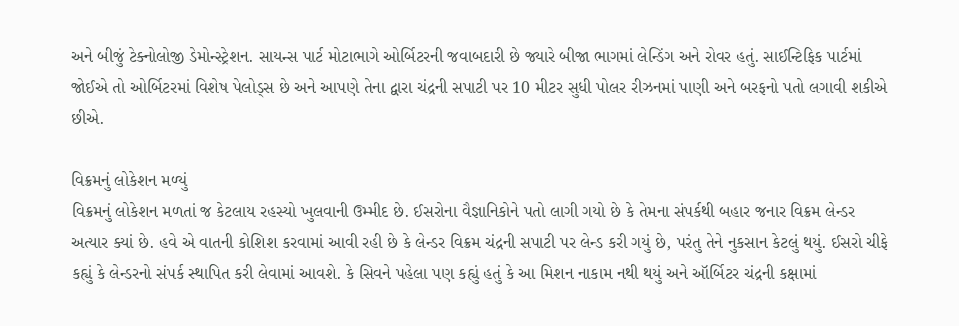અને બીજું ટેક્નોલોજી ડેમોન્સ્ટ્રેશન. સાયન્સ પાર્ટ મોટાભાગે ઓર્બિટરની જવાબદારી છે જ્યારે બીજા ભાગમાં લેન્ડિંગ અને રોવર હતું. સાઈન્ટિફિક પાર્ટમાં જોઈએ તો ઓર્બિટરમાં વિશેષ પેલોડ્સ છે અને આપણે તેના દ્વારા ચંદ્રની સપાટી પર 10 મીટર સુધી પોલર રીઝનમાં પાણી અને બરફનો પતો લગાવી શકીએ છીએ.

વિક્રમનું લોકેશન મળ્યું
વિક્રમનું લોકેશન મળતાં જ કેટલાય રહસ્યો ખુલવાની ઉમ્મીદ છે. ઈસરોના વૈજ્ઞાનિકોને પતો લાગી ગયો છે કે તેમના સંપર્કથી બહાર જનાર વિક્રમ લેન્ડર અત્યાર ક્યાં છે. હવે એ વાતની કોશિશ કરવામાં આવી રહી છે કે લેન્ડર વિક્રમ ચંદ્રની સપાટી પર લેન્ડ કરી ગયું છે, પરંતુ તેને નુકસાન કેટલું થયું. ઈસરો ચીફે કહ્યું કે લેન્ડરનો સંપર્ક સ્થાપિત કરી લેવામાં આવશે. કે સિવને પહેલા પણ કહ્યું હતું કે આ મિશન નાકામ નથી થયું અને ઑર્બિટર ચંદ્રની કક્ષામાં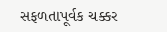સફળતાપૂર્વક ચક્કર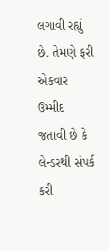લગાવી રહ્યું છે. તેમણે ફરી એકવાર ઉમ્મીદ જતાવી છે કે લેન્ડરથી સંપર્ક કરી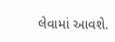લેવામાં આવશે.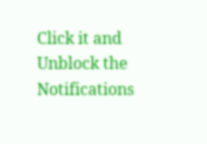Click it and Unblock the Notifications